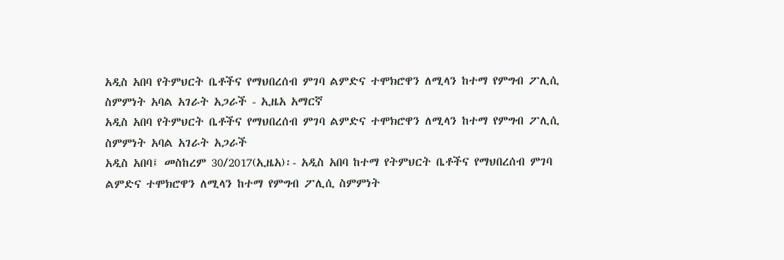አዲስ አበባ የትምህርት ቤቶችና የማህበረሰብ ምገባ ልምድና ተሞክሮዋን ለሚላን ከተማ የምግብ ፖሊሲ ስምምነት አባል አገራት አጋራች - ኢዜአ አማርኛ
አዲስ አበባ የትምህርት ቤቶችና የማህበረሰብ ምገባ ልምድና ተሞክሮዋን ለሚላን ከተማ የምግብ ፖሊሲ ስምምነት አባል አገራት አጋራች
አዲስ አበባ፤ መስከረም 30/2017(ኢዜአ)፡- አዲስ አበባ ከተማ የትምህርት ቤቶችና የማህበረሰብ ምገባ ልምድና ተሞክሮዋን ለሚላን ከተማ የምግብ ፖሊሲ ስምምነት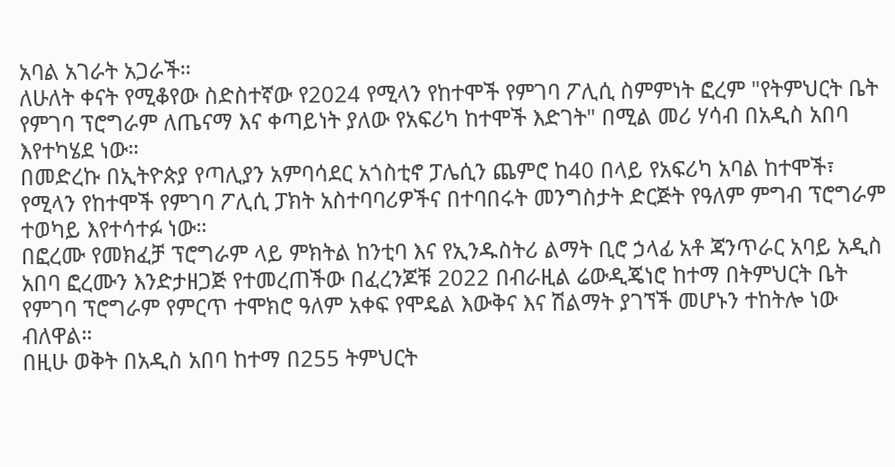አባል አገራት አጋራች።
ለሁለት ቀናት የሚቆየው ስድስተኛው የ2024 የሚላን የከተሞች የምገባ ፖሊሲ ስምምነት ፎረም "የትምህርት ቤት የምገባ ፕሮግራም ለጤናማ እና ቀጣይነት ያለው የአፍሪካ ከተሞች እድገት" በሚል መሪ ሃሳብ በአዲስ አበባ እየተካሄደ ነው።
በመድረኩ በኢትዮጵያ የጣሊያን አምባሳደር አጎስቲኖ ፓሌሲን ጨምሮ ከ40 በላይ የአፍሪካ አባል ከተሞች፣ የሚላን የከተሞች የምገባ ፖሊሲ ፓክት አስተባባሪዎችና በተባበሩት መንግስታት ድርጅት የዓለም ምግብ ፕሮግራም ተወካይ እየተሳተፉ ነው።
በፎረሙ የመክፈቻ ፕሮግራም ላይ ምክትል ከንቲባ እና የኢንዱስትሪ ልማት ቢሮ ኃላፊ አቶ ጃንጥራር አባይ አዲስ አበባ ፎረሙን እንድታዘጋጅ የተመረጠችው በፈረንጆቹ 2022 በብራዚል ሬውዲጄነሮ ከተማ በትምህርት ቤት የምገባ ፕሮግራም የምርጥ ተሞክሮ ዓለም አቀፍ የሞዴል እውቅና እና ሽልማት ያገኘች መሆኑን ተከትሎ ነው ብለዋል።
በዚሁ ወቅት በአዲስ አበባ ከተማ በ255 ትምህርት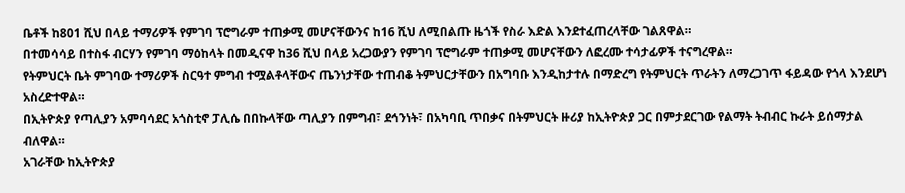ቤቶች ከ801 ሺህ በላይ ተማሪዎች የምገባ ፕሮግራም ተጠቃሚ መሆናቸውንና ከ16 ሺህ ለሚበልጡ ዜጎች የስራ እድል እንደተፈጠረላቸው ገልጸዋል።
በተመሳሳይ በተስፋ ብርሃን የምገባ ማዕከላት በመዲናዋ ከ36 ሺህ በላይ አረጋውያን የምገባ ፕሮግራም ተጠቃሚ መሆናቸውን ለፎረሙ ተሳታፊዎች ተናግረዋል።
የትምህርት ቤት ምገባው ተማሪዎች ስርዓተ ምግብ ተሟልቶላቸውና ጤንነታቸው ተጠብቆ ትምህርታቸውን በአግባቡ እንዲከታተሉ በማድረግ የትምህርት ጥራትን ለማረጋገጥ ፋይዳው የጎላ እንደሆነ አስረድተዋል።
በኢትዮጵያ የጣሊያን አምባሳደር አጎስቲኖ ፓሊሴ በበኩላቸው ጣሊያን በምግብ፣ ደኅንነት፣ በአካባቢ ጥበቃና በትምህርት ዙሪያ ከኢትዮጵያ ጋር በምታደርገው የልማት ትብብር ኩራት ይሰማታል ብለዋል።
አገራቸው ከኢትዮጵያ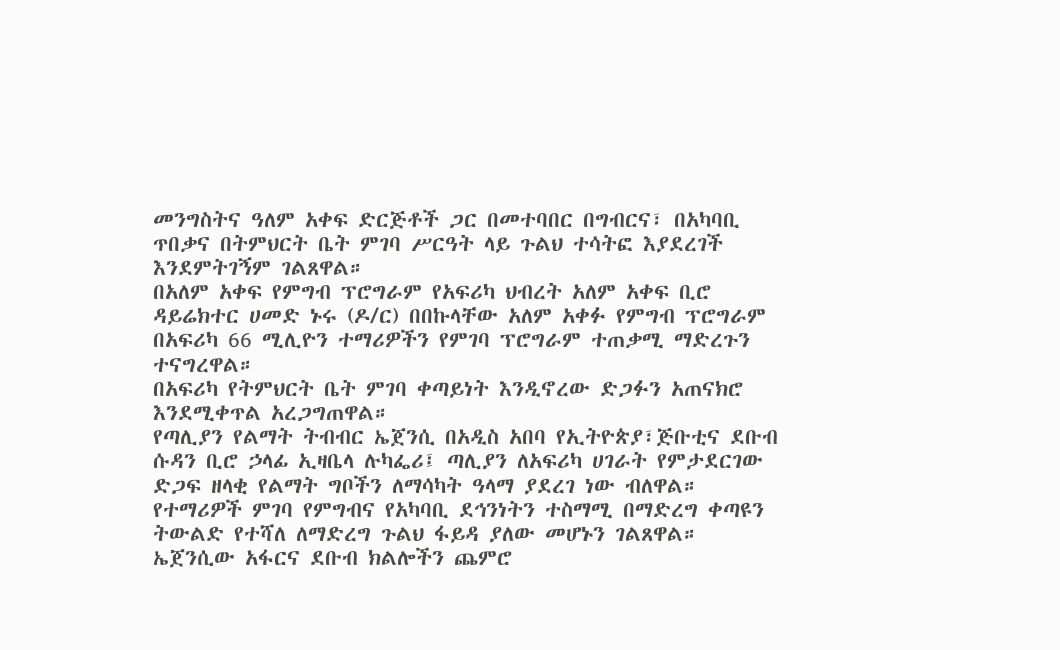መንግስትና ዓለም አቀፍ ድርጅቶች ጋር በመተባበር በግብርና፣ በአካባቢ ጥበቃና በትምህርት ቤት ምገባ ሥርዓት ላይ ጉልህ ተሳትፎ እያደረገች እንደምትገኝም ገልጸዋል።
በአለም አቀፍ የምግብ ፕሮግራም የአፍሪካ ህብረት አለም አቀፍ ቢሮ ዳይሬክተር ሀመድ ኑሩ (ዶ/ር) በበኩላቸው አለም አቀፉ የምግብ ፕሮግራም በአፍሪካ 66 ሚሊዮን ተማሪዎችን የምገባ ፕሮግራም ተጠቃሚ ማድረጉን ተናግረዋል።
በአፍሪካ የትምህርት ቤት ምገባ ቀጣይነት እንዲኖረው ድጋፉን አጠናክሮ እንደሚቀጥል አረጋግጠዋል።
የጣሊያን የልማት ትብብር ኤጀንሲ በአዲስ አበባ የኢትዮጵያ፣ጅቡቲና ደቡብ ሱዳን ቢሮ ኃላፊ ኢዛቤላ ሉካፌሪ፤ ጣሊያን ለአፍሪካ ሀገራት የምታደርገው ድጋፍ ዘላቂ የልማት ግቦችን ለማሳካት ዓላማ ያደረገ ነው ብለዋል።
የተማሪዎች ምገባ የምግብና የአካባቢ ደኅንነትን ተስማሚ በማድረግ ቀጣዩን ትውልድ የተሻለ ለማድረግ ጉልህ ፋይዳ ያለው መሆኑን ገልጸዋል።
ኤጀንሲው አፋርና ደቡብ ክልሎችን ጨምሮ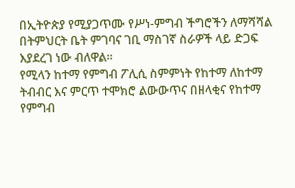በኢትዮጵያ የሚያጋጥሙ የሥነ-ምግብ ችግሮችን ለማሻሻል በትምህርት ቤት ምገባና ገቢ ማስገኛ ስራዎች ላይ ድጋፍ እያደረገ ነው ብለዋል።
የሚላን ከተማ የምግብ ፖሊሲ ስምምነት የከተማ ለከተማ ትብብር እና ምርጥ ተሞክሮ ልውውጥና በዘላቂና የከተማ የምግብ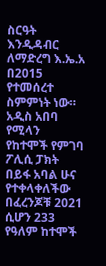ስርዓት እንዲዳብር ለማድረግ እ.ኤ.አ በ2015 የተመሰረተ ስምምነት ነው።
አዲስ አበባ የሚላን የከተሞች የምገባ ፖሊሲ ፓክት በይፋ አባል ሁና የተቀላቀለችው በፈረንጆቹ 2021 ሲሆን 233 የዓለም ከተሞች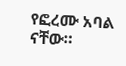የፎረሙ አባል ናቸው።